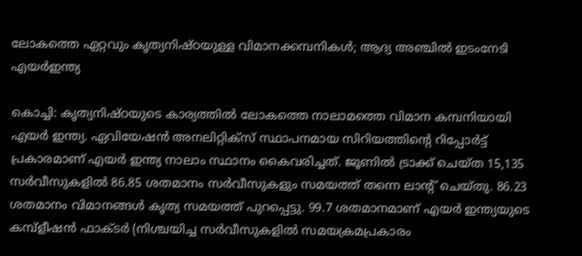ലോകത്തെ ഏറ്റവും കൃത്യനിഷ്ഠയുള്ള വിമാനക്കമ്പനികൾ; ആദ്യ അഞ്ചിൽ ഇടംനേടി എയർഇന്ത്യ

കൊച്ചി: കൃത്യനിഷ്ഠയുടെ കാര്യത്തിൽ ലോകത്തെ നാലാമത്തെ വിമാന കമ്പനിയായി എയർ ഇന്ത്യ. ഏവിയേഷൻ അനലിറ്റിക്സ് സ്ഥാപനമായ സിറിയത്തിന്റെ റിപ്പോർട്ട് പ്രകാരമാണ് എയർ ഇന്ത്യ നാലാം സ്ഥാനം കൈവരിച്ചത്. ജൂണിൽ ട്രാക്ക് ചെയ്ത 15,135 സർവീസുകളിൽ 86.85 ശതമാനം സർവീസുകളും സമയത്ത് തന്നെ ലാന്റ് ചെയ്തു. 86.23 ശതമാനം വിമാനങ്ങൾ കൃത്യ സമയത്ത് പുറപ്പെട്ടു. 99.7 ശതമാനമാണ് എയർ ഇന്ത്യയുടെ കമ്പ്ളീഷൻ ഫാക്ടർ (നിശ്ചയിച്ച സർവീസുകളിൽ സമയക്രമപ്രകാരം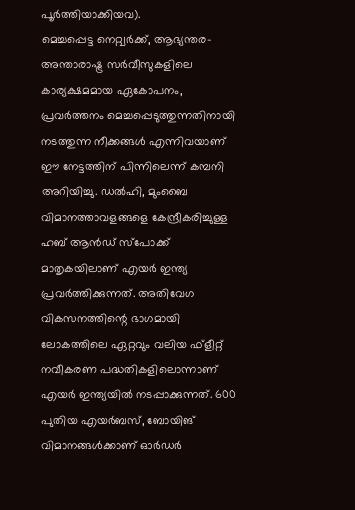പൂർത്തിയാക്കിയവ).
മെച്ചപ്പെട്ട നെറ്റ്വർക്ക്, ആഭ്യന്തര- അന്താരാഷ്ട്ര സർവീസുകളിലെ കാര്യക്ഷമമായ ഏകോപനം, പ്രവർത്തനം മെച്ചപ്പെടുത്തുന്നതിനായി നടത്തുന്ന നീക്കങ്ങൾ എന്നിവയാണ് ഈ നേട്ടത്തിന് പിന്നിലെന്ന് കമ്പനി അറിയിച്ചു. ഡൽഹി, മുംബൈ വിമാനത്താവളങ്ങളെ കേന്ദ്രീകരിച്ചുള്ള ഹബ് ആൻഡ് സ്പോക്ക് മാതൃകയിലാണ് എയർ ഇന്ത്യ പ്രവർത്തിക്കുന്നത്. അതിവേഗ വികസനത്തിന്റെ ഭാഗമായി ലോകത്തിലെ ഏറ്റവും വലിയ ഫ്ളീറ്റ് നവീകരണ പദ്ധതികളിലൊന്നാണ് എയർ ഇന്ത്യയിൽ നടപ്പാക്കുന്നത്. 600 പുതിയ എയർബസ്, ബോയിങ് വിമാനങ്ങൾക്കാണ് ഓർഡർ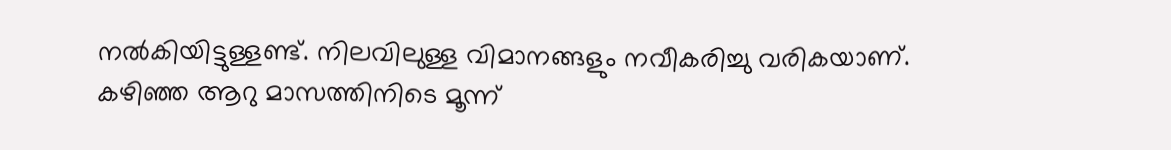നൽകിയിട്ടുള്ളണ്ട്. നിലവിലുള്ള വിമാനങ്ങളും നവീകരിച്ചു വരികയാണ്.
കഴിഞ്ഞ ആറു മാസത്തിനിടെ മൂന്ന്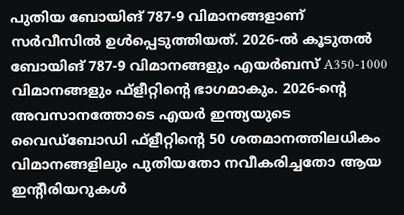പുതിയ ബോയിങ് 787-9 വിമാനങ്ങളാണ് സർവീസിൽ ഉൾപ്പെടുത്തിയത്. 2026-ൽ കൂടുതൽ ബോയിങ് 787-9 വിമാനങ്ങളും എയർബസ് A350-1000 വിമാനങ്ങളും ഫ്ളീറ്റിന്റെ ഭാഗമാകും. 2026-ന്റെ അവസാനത്തോടെ എയർ ഇന്ത്യയുടെ വൈഡ്ബോഡി ഫ്ളീറ്റിന്റെ 50 ശതമാനത്തിലധികം വിമാനങ്ങളിലും പുതിയതോ നവീകരിച്ചതോ ആയ ഇന്റീരിയറുകൾ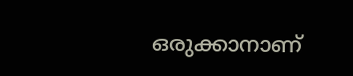ഒരുക്കാനാണ്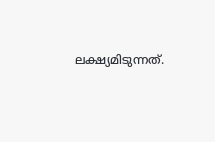ലക്ഷ്യമിടുന്നത്.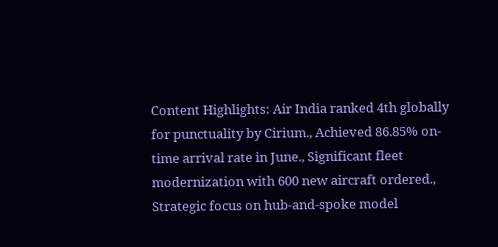Content Highlights: Air India ranked 4th globally for punctuality by Cirium., Achieved 86.85% on-time arrival rate in June., Significant fleet modernization with 600 new aircraft ordered., Strategic focus on hub-and-spoke model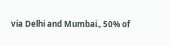via Delhi and Mumbai., 50% of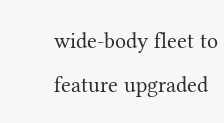wide-body fleet to feature upgraded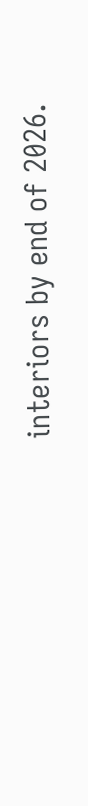interiors by end of 2026.